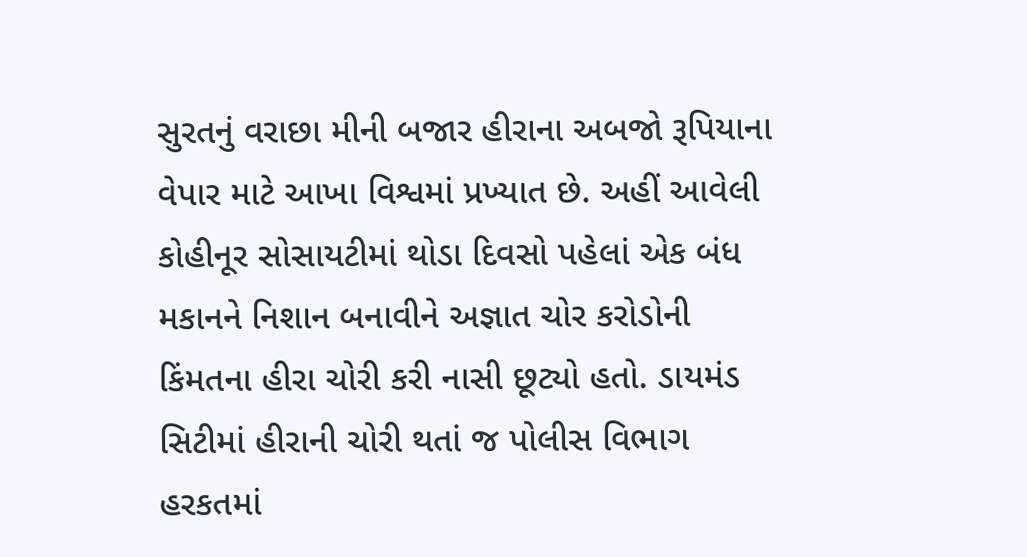સુરતનું વરાછા મીની બજાર હીરાના અબજો રૂપિયાના વેપાર માટે આખા વિશ્વમાં પ્રખ્યાત છે. અહીં આવેલી કોહીનૂર સોસાયટીમાં થોડા દિવસો પહેલાં એક બંધ મકાનને નિશાન બનાવીને અજ્ઞાત ચોર કરોડોની કિંમતના હીરા ચોરી કરી નાસી છૂટ્યો હતો. ડાયમંડ સિટીમાં હીરાની ચોરી થતાં જ પોલીસ વિભાગ હરકતમાં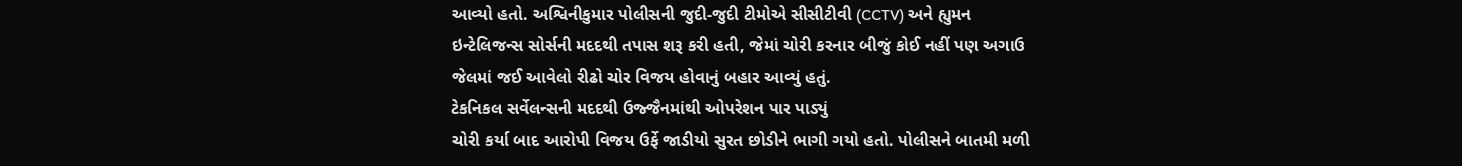આવ્યો હતો. અશ્વિનીકુમાર પોલીસની જુદી-જુદી ટીમોએ સીસીટીવી (CCTV) અને હ્યુમન ઇન્ટેલિજન્સ સોર્સની મદદથી તપાસ શરૂ કરી હતી, જેમાં ચોરી કરનાર બીજું કોઈ નહીં પણ અગાઉ જેલમાં જઈ આવેલો રીઢો ચોર વિજય હોવાનું બહાર આવ્યું હતું.
ટેકનિકલ સર્વેલન્સની મદદથી ઉજ્જૈનમાંથી ઓપરેશન પાર પાડ્યું
ચોરી કર્યા બાદ આરોપી વિજય ઉર્ફે જાડીયો સુરત છોડીને ભાગી ગયો હતો. પોલીસને બાતમી મળી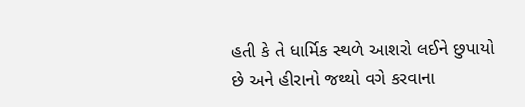હતી કે તે ધાર્મિક સ્થળે આશરો લઈને છુપાયો છે અને હીરાનો જથ્થો વગે કરવાના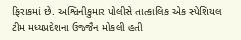ફિરાકમાં છે. અશ્વિનીકુમાર પોલીસે તાત્કાલિક એક સ્પેશિયલ ટીમ મધ્યપ્રદેશના ઉજ્જૈન મોકલી હતી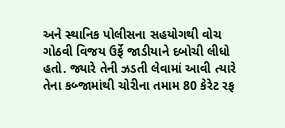અને સ્થાનિક પોલીસના સહયોગથી વોચ ગોઠવી વિજય ઉર્ફે જાડીયાને દબોચી લીધો હતો. જ્યારે તેની ઝડતી લેવામાં આવી ત્યારે તેના કબ્જામાંથી ચોરીના તમામ 80 કેરેટ રફ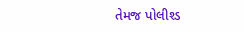તેમજ પોલીશ્ડ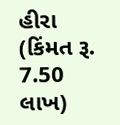હીરા (કિંમત રૂ. 7.50 લાખ)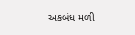અકબંધ મળી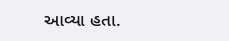આવ્યા હતા.